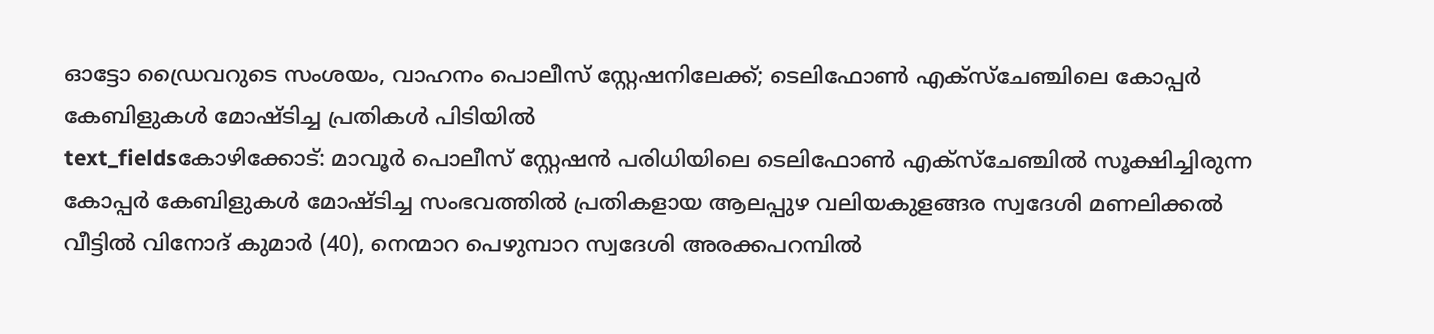ഓട്ടോ ഡ്രൈവറുടെ സംശയം, വാഹനം പൊലീസ് സ്റ്റേഷനിലേക്ക്; ടെലിഫോൺ എക്സ്ചേഞ്ചിലെ കോപ്പർ കേബിളുകൾ മോഷ്ടിച്ച പ്രതികൾ പിടിയിൽ
text_fieldsകോഴിക്കോട്: മാവൂർ പൊലീസ് സ്റ്റേഷൻ പരിധിയിലെ ടെലിഫോൺ എക്സ്ചേഞ്ചിൽ സൂക്ഷിച്ചിരുന്ന കോപ്പർ കേബിളുകൾ മോഷ്ടിച്ച സംഭവത്തിൽ പ്രതികളായ ആലപ്പുഴ വലിയകുളങ്ങര സ്വദേശി മണലിക്കൽ വീട്ടിൽ വിനോദ് കുമാർ (40), നെന്മാറ പെഴുമ്പാറ സ്വദേശി അരക്കപറമ്പിൽ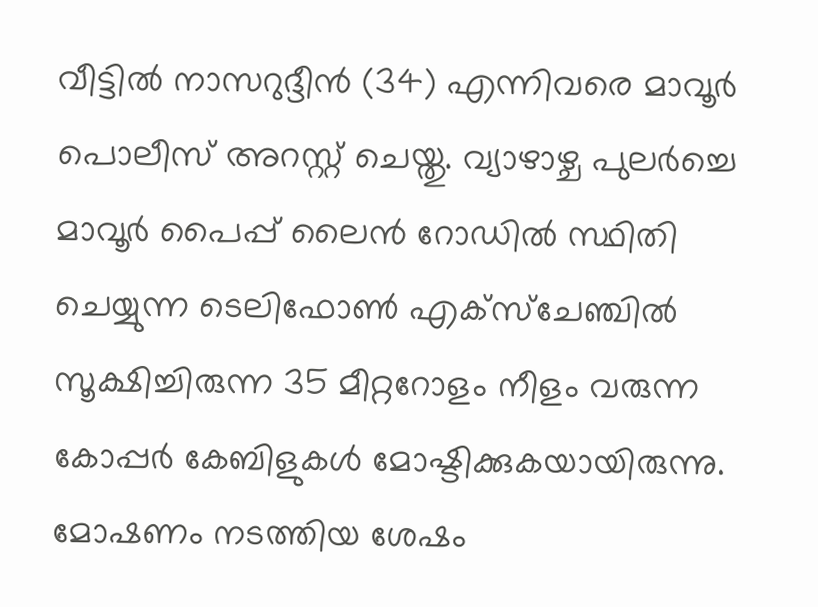വീട്ടിൽ നാസറുദ്ദീൻ (34) എന്നിവരെ മാവൂർ പൊലീസ് അറസ്റ്റ് ചെയ്തു. വ്യാഴാഴ്ച പുലർച്ചെ മാവൂർ പൈപ്പ് ലൈൻ റോഡിൽ സ്ഥിതി ചെയ്യുന്ന ടെലിഫോൺ എക്സ്ചേഞ്ചിൽ സൂക്ഷിച്ചിരുന്ന 35 മീറ്ററോളം നീളം വരുന്ന കോപ്പർ കേബിളുകൾ മോഷ്ടിക്കുകയായിരുന്നു. മോഷണം നടത്തിയ ശേഷം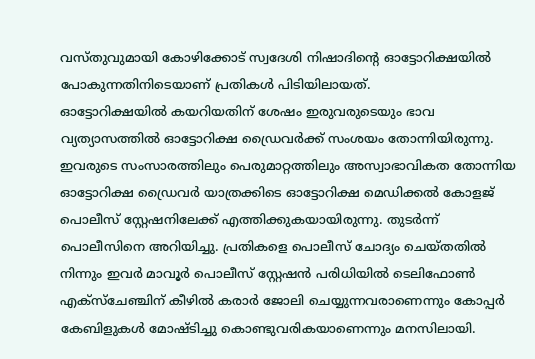വസ്തുവുമായി കോഴിക്കോട് സ്വദേശി നിഷാദിന്റെ ഓട്ടോറിക്ഷയിൽ പോകുന്നതിനിടെയാണ് പ്രതികൾ പിടിയിലായത്.
ഓട്ടോറിക്ഷയിൽ കയറിയതിന് ശേഷം ഇരുവരുടെയും ഭാവ വ്യത്യാസത്തിൽ ഓട്ടോറിക്ഷ ഡ്രൈവർക്ക് സംശയം തോന്നിയിരുന്നു. ഇവരുടെ സംസാരത്തിലും പെരുമാറ്റത്തിലും അസ്വാഭാവികത തോന്നിയ ഓട്ടോറിക്ഷ ഡ്രൈവർ യാത്രക്കിടെ ഓട്ടോറിക്ഷ മെഡിക്കൽ കോളജ് പൊലീസ് സ്റ്റേഷനിലേക്ക് എത്തിക്കുകയായിരുന്നു. തുടർന്ന് പൊലീസിനെ അറിയിച്ചു. പ്രതികളെ പൊലീസ് ചോദ്യം ചെയ്തതിൽ നിന്നും ഇവർ മാവൂർ പൊലീസ് സ്റ്റേഷൻ പരിധിയിൽ ടെലിഫോൺ എക്സ്ചേഞ്ചിന് കീഴിൽ കരാർ ജോലി ചെയ്യുന്നവരാണെന്നും കോപ്പർ കേബിളുകൾ മോഷ്ടിച്ചു കൊണ്ടുവരികയാണെന്നും മനസിലായി.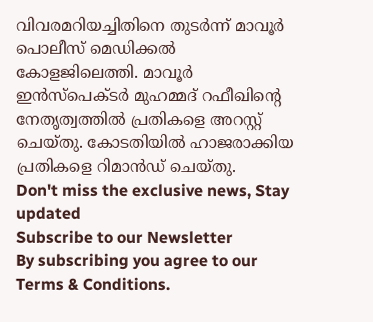വിവരമറിയച്ചിതിനെ തുടർന്ന് മാവൂർ പൊലീസ് മെഡിക്കൽ കോളജിലെത്തി. മാവൂർ ഇൻസ്പെക്ടർ മുഹമ്മദ് റഫീഖിന്റെ നേതൃത്വത്തിൽ പ്രതികളെ അറസ്റ്റ് ചെയ്തു. കോടതിയിൽ ഹാജരാക്കിയ പ്രതികളെ റിമാൻഡ് ചെയ്തു.
Don't miss the exclusive news, Stay updated
Subscribe to our Newsletter
By subscribing you agree to our Terms & Conditions.